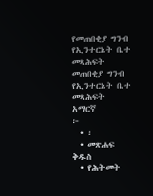የመጠበቂያ ግንብ የኢንተርኔት ቤተ መጻሕፍት
መጠበቂያ ግንብ
የኢንተርኔት ቤተ መጻሕፍት
አማርኛ
፦
  • ፡
  • መጽሐፍ ቅዱስ
  • የሕትመት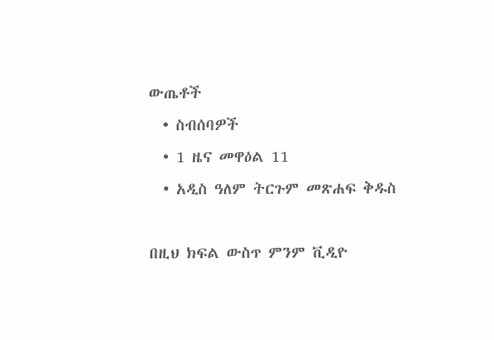ውጤቶች
  • ስብሰባዎች
  • 1 ዜና መዋዕል 11
  • አዲስ ዓለም ትርጉም መጽሐፍ ቅዱስ

በዚህ ክፍል ውስጥ ምንም ቪዲዮ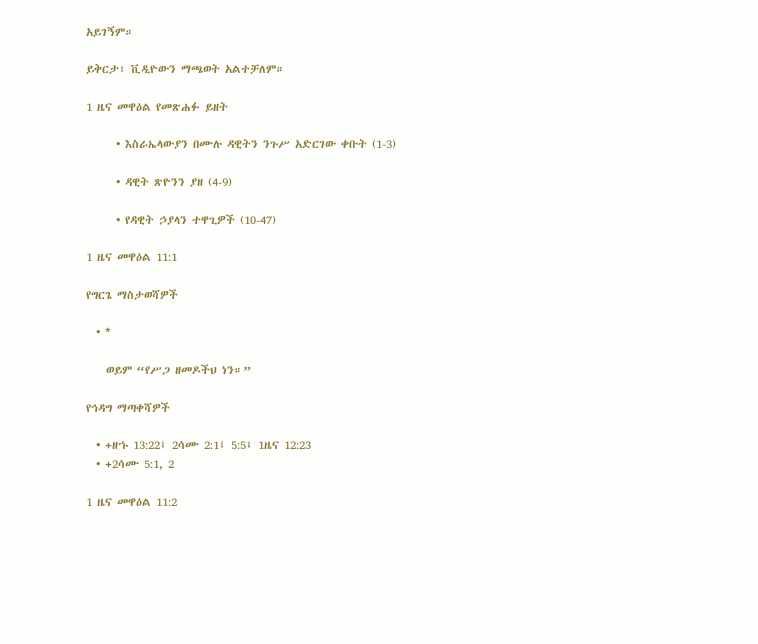አይገኝም።

ይቅርታ፣ ቪዲዮውን ማጫወት አልተቻለም።

1 ዜና መዋዕል የመጽሐፉ ይዘት

      • እስራኤላውያን በሙሉ ዳዊትን ንጉሥ አድርገው ቀቡት (1-3)

      • ዳዊት ጽዮንን ያዘ (4-9)

      • የዳዊት ኃያላን ተዋጊዎች (10-47)

1 ዜና መዋዕል 11:1

የግርጌ ማስታወሻዎች

  • *

    ወይም “የሥጋ ዘመዶችህ ነን።”

የኅዳግ ማጣቀሻዎች

  • +ዘኁ 13:22፤ 2ሳሙ 2:1፤ 5:5፤ 1ዜና 12:23
  • +2ሳሙ 5:1, 2

1 ዜና መዋዕል 11:2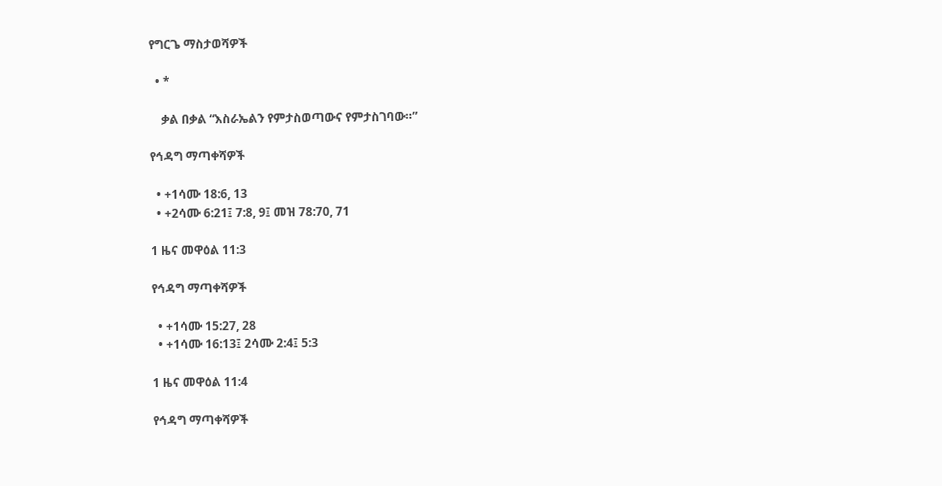የግርጌ ማስታወሻዎች

  • *

    ቃል በቃል “እስራኤልን የምታስወጣውና የምታስገባው።”

የኅዳግ ማጣቀሻዎች

  • +1ሳሙ 18:6, 13
  • +2ሳሙ 6:21፤ 7:8, 9፤ መዝ 78:70, 71

1 ዜና መዋዕል 11:3

የኅዳግ ማጣቀሻዎች

  • +1ሳሙ 15:27, 28
  • +1ሳሙ 16:13፤ 2ሳሙ 2:4፤ 5:3

1 ዜና መዋዕል 11:4

የኅዳግ ማጣቀሻዎች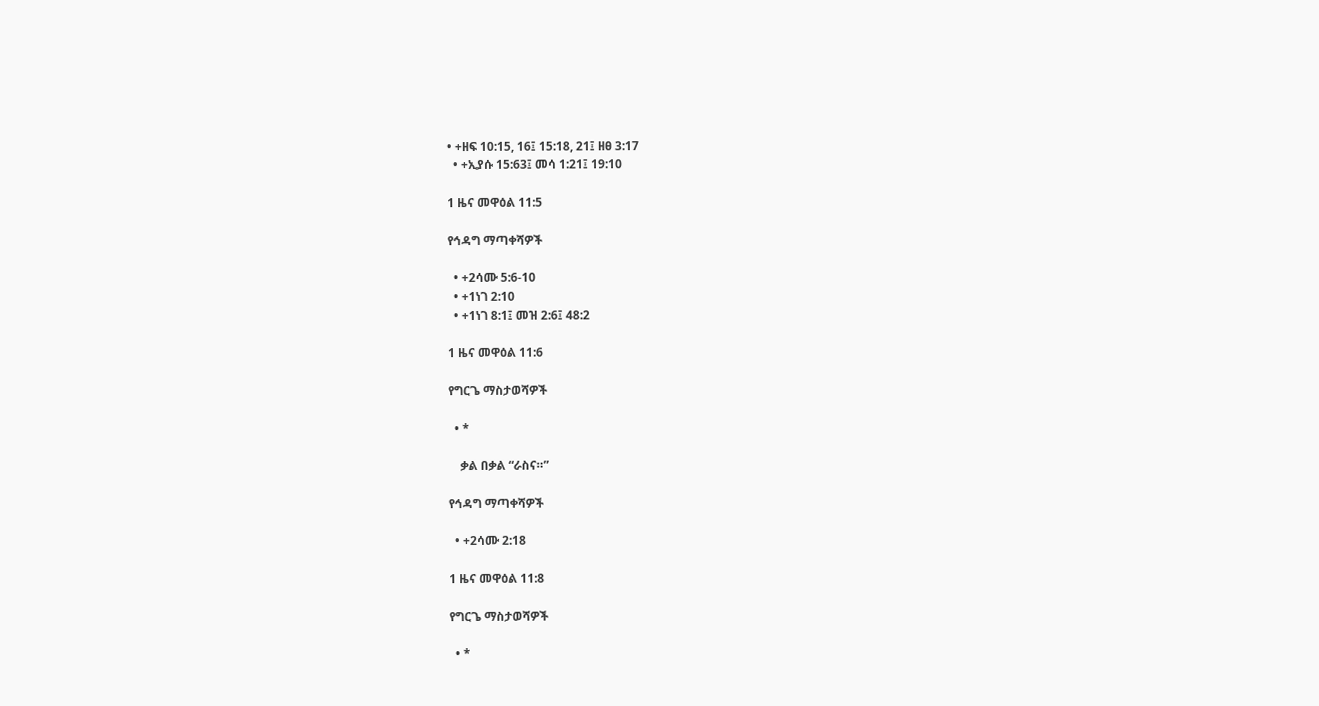• +ዘፍ 10:15, 16፤ 15:18, 21፤ ዘፀ 3:17
  • +ኢያሱ 15:63፤ መሳ 1:21፤ 19:10

1 ዜና መዋዕል 11:5

የኅዳግ ማጣቀሻዎች

  • +2ሳሙ 5:6-10
  • +1ነገ 2:10
  • +1ነገ 8:1፤ መዝ 2:6፤ 48:2

1 ዜና መዋዕል 11:6

የግርጌ ማስታወሻዎች

  • *

    ቃል በቃል “ራስና።”

የኅዳግ ማጣቀሻዎች

  • +2ሳሙ 2:18

1 ዜና መዋዕል 11:8

የግርጌ ማስታወሻዎች

  • *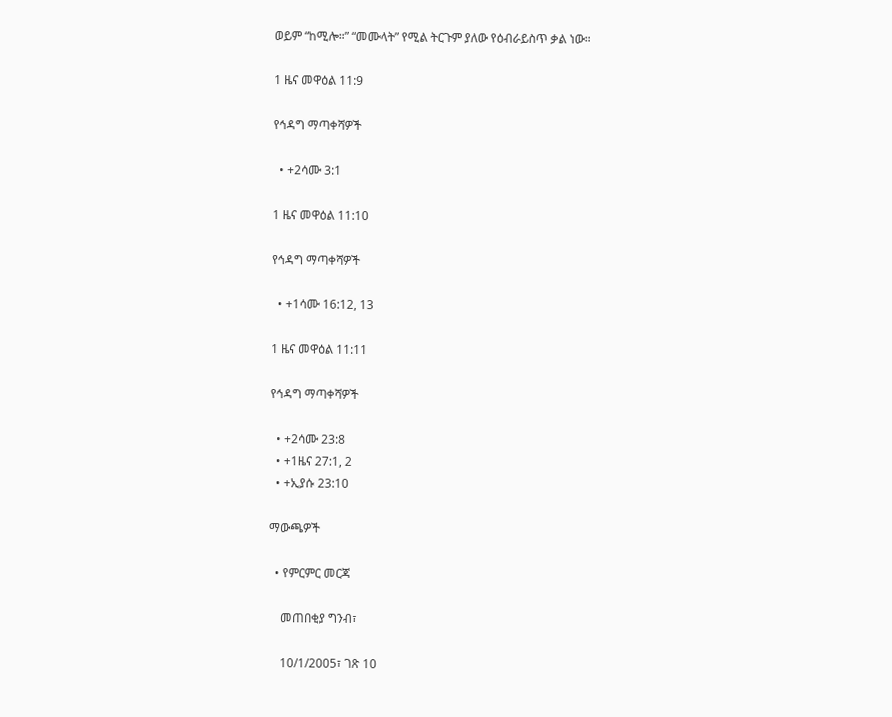ወይም “ከሚሎ።” “መሙላት” የሚል ትርጉም ያለው የዕብራይስጥ ቃል ነው።

1 ዜና መዋዕል 11:9

የኅዳግ ማጣቀሻዎች

  • +2ሳሙ 3:1

1 ዜና መዋዕል 11:10

የኅዳግ ማጣቀሻዎች

  • +1ሳሙ 16:12, 13

1 ዜና መዋዕል 11:11

የኅዳግ ማጣቀሻዎች

  • +2ሳሙ 23:8
  • +1ዜና 27:1, 2
  • +ኢያሱ 23:10

ማውጫዎች

  • የምርምር መርጃ

    መጠበቂያ ግንብ፣

    10/1/2005፣ ገጽ 10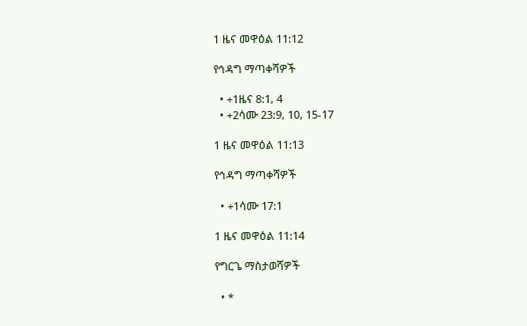1 ዜና መዋዕል 11:12

የኅዳግ ማጣቀሻዎች

  • +1ዜና 8:1, 4
  • +2ሳሙ 23:9, 10, 15-17

1 ዜና መዋዕል 11:13

የኅዳግ ማጣቀሻዎች

  • +1ሳሙ 17:1

1 ዜና መዋዕል 11:14

የግርጌ ማስታወሻዎች

  • *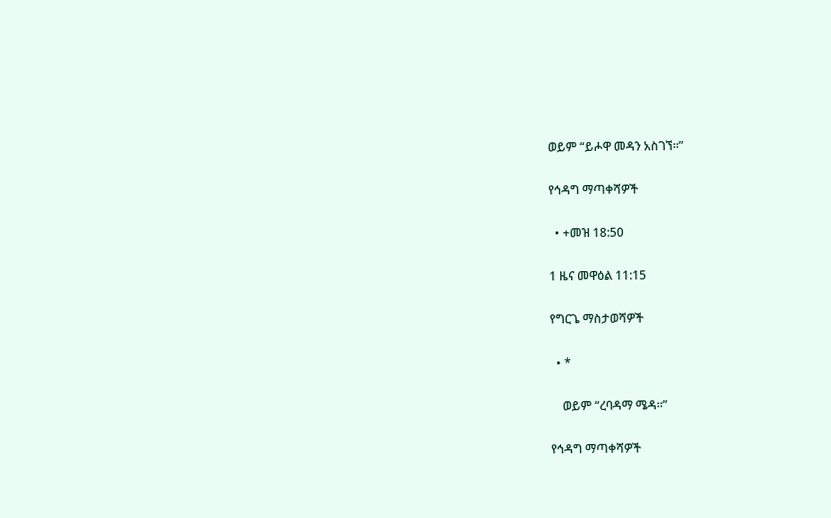ወይም “ይሖዋ መዳን አስገኘ።”

የኅዳግ ማጣቀሻዎች

  • +መዝ 18:50

1 ዜና መዋዕል 11:15

የግርጌ ማስታወሻዎች

  • *

    ወይም “ረባዳማ ሜዳ።”

የኅዳግ ማጣቀሻዎች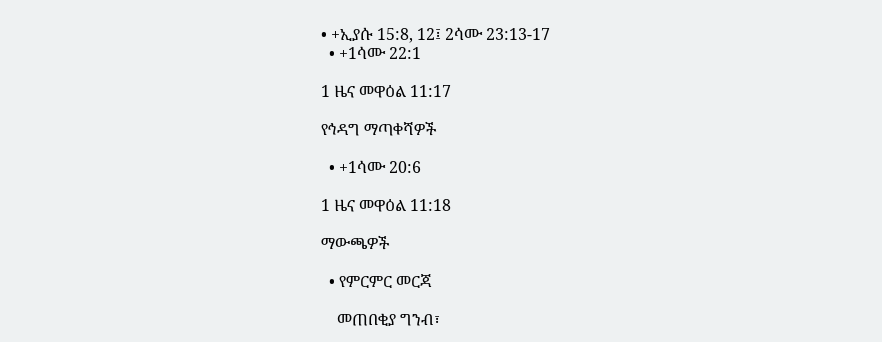• +ኢያሱ 15:8, 12፤ 2ሳሙ 23:13-17
  • +1ሳሙ 22:1

1 ዜና መዋዕል 11:17

የኅዳግ ማጣቀሻዎች

  • +1ሳሙ 20:6

1 ዜና መዋዕል 11:18

ማውጫዎች

  • የምርምር መርጃ

    መጠበቂያ ግንብ፣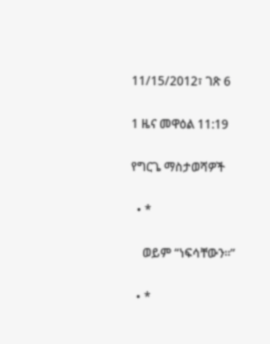11/15/2012፣ ገጽ 6

1 ዜና መዋዕል 11:19

የግርጌ ማስታወሻዎች

  • *

    ወይም “ነፍሳቸውን።”

  • *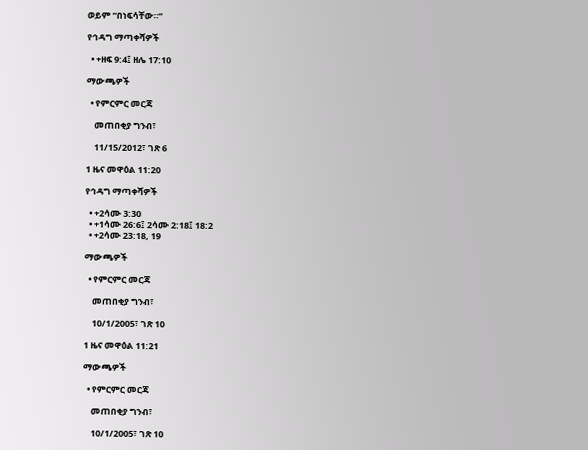ወይም “በነፍሳቸው።”

የኅዳግ ማጣቀሻዎች

  • +ዘፍ 9:4፤ ዘሌ 17:10

ማውጫዎች

  • የምርምር መርጃ

    መጠበቂያ ግንብ፣

    11/15/2012፣ ገጽ 6

1 ዜና መዋዕል 11:20

የኅዳግ ማጣቀሻዎች

  • +2ሳሙ 3:30
  • +1ሳሙ 26:6፤ 2ሳሙ 2:18፤ 18:2
  • +2ሳሙ 23:18, 19

ማውጫዎች

  • የምርምር መርጃ

    መጠበቂያ ግንብ፣

    10/1/2005፣ ገጽ 10

1 ዜና መዋዕል 11:21

ማውጫዎች

  • የምርምር መርጃ

    መጠበቂያ ግንብ፣

    10/1/2005፣ ገጽ 10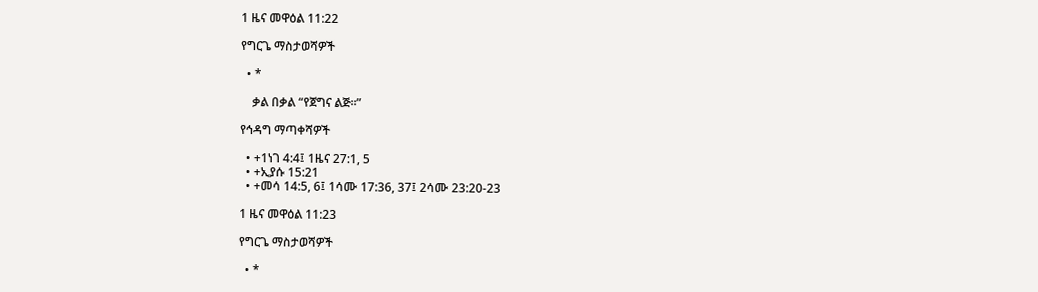1 ዜና መዋዕል 11:22

የግርጌ ማስታወሻዎች

  • *

    ቃል በቃል “የጀግና ልጅ።”

የኅዳግ ማጣቀሻዎች

  • +1ነገ 4:4፤ 1ዜና 27:1, 5
  • +ኢያሱ 15:21
  • +መሳ 14:5, 6፤ 1ሳሙ 17:36, 37፤ 2ሳሙ 23:20-23

1 ዜና መዋዕል 11:23

የግርጌ ማስታወሻዎች

  • *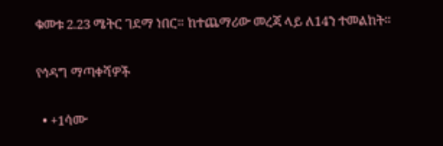ቁመቱ 2.23 ሜትር ገደማ ነበር። ከተጨማሪው መረጃ ላይ ለ14ን ተመልከት።

የኅዳግ ማጣቀሻዎች

  • +1ሳሙ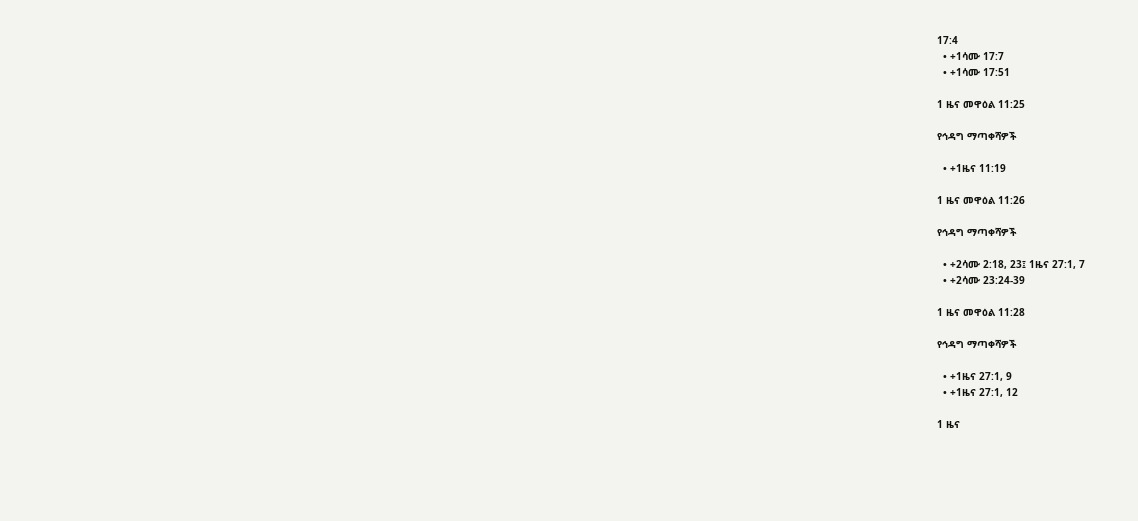17:4
  • +1ሳሙ 17:7
  • +1ሳሙ 17:51

1 ዜና መዋዕል 11:25

የኅዳግ ማጣቀሻዎች

  • +1ዜና 11:19

1 ዜና መዋዕል 11:26

የኅዳግ ማጣቀሻዎች

  • +2ሳሙ 2:18, 23፤ 1ዜና 27:1, 7
  • +2ሳሙ 23:24-39

1 ዜና መዋዕል 11:28

የኅዳግ ማጣቀሻዎች

  • +1ዜና 27:1, 9
  • +1ዜና 27:1, 12

1 ዜና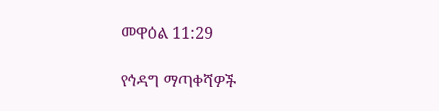መዋዕል 11:29

የኅዳግ ማጣቀሻዎች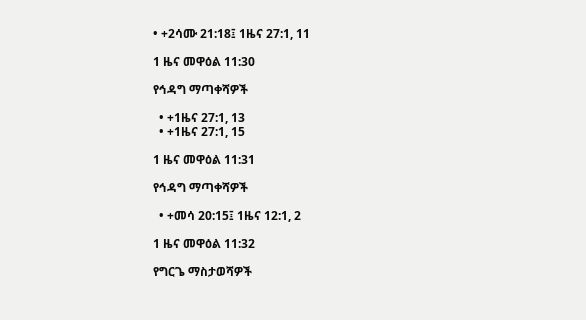• +2ሳሙ 21:18፤ 1ዜና 27:1, 11

1 ዜና መዋዕል 11:30

የኅዳግ ማጣቀሻዎች

  • +1ዜና 27:1, 13
  • +1ዜና 27:1, 15

1 ዜና መዋዕል 11:31

የኅዳግ ማጣቀሻዎች

  • +መሳ 20:15፤ 1ዜና 12:1, 2

1 ዜና መዋዕል 11:32

የግርጌ ማስታወሻዎች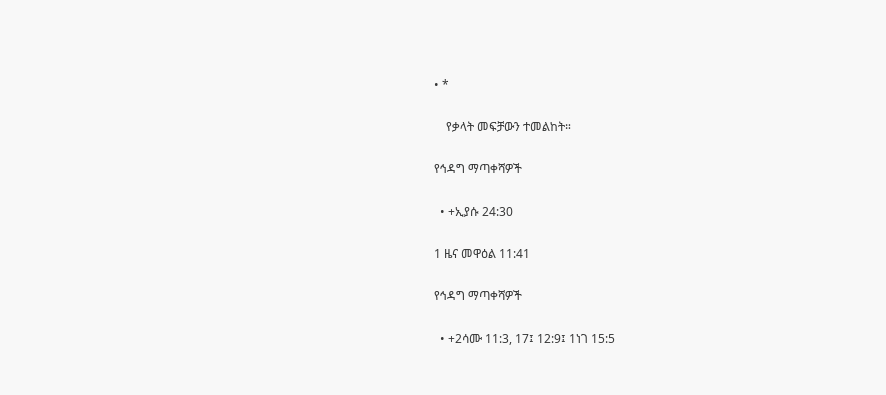• *

    የቃላት መፍቻውን ተመልከት።

የኅዳግ ማጣቀሻዎች

  • +ኢያሱ 24:30

1 ዜና መዋዕል 11:41

የኅዳግ ማጣቀሻዎች

  • +2ሳሙ 11:3, 17፤ 12:9፤ 1ነገ 15:5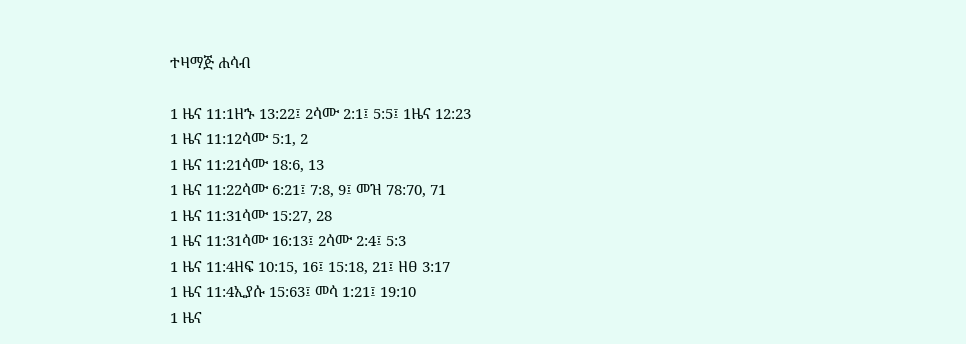ተዛማጅ ሐሳብ

1 ዜና 11:1ዘኁ 13:22፤ 2ሳሙ 2:1፤ 5:5፤ 1ዜና 12:23
1 ዜና 11:12ሳሙ 5:1, 2
1 ዜና 11:21ሳሙ 18:6, 13
1 ዜና 11:22ሳሙ 6:21፤ 7:8, 9፤ መዝ 78:70, 71
1 ዜና 11:31ሳሙ 15:27, 28
1 ዜና 11:31ሳሙ 16:13፤ 2ሳሙ 2:4፤ 5:3
1 ዜና 11:4ዘፍ 10:15, 16፤ 15:18, 21፤ ዘፀ 3:17
1 ዜና 11:4ኢያሱ 15:63፤ መሳ 1:21፤ 19:10
1 ዜና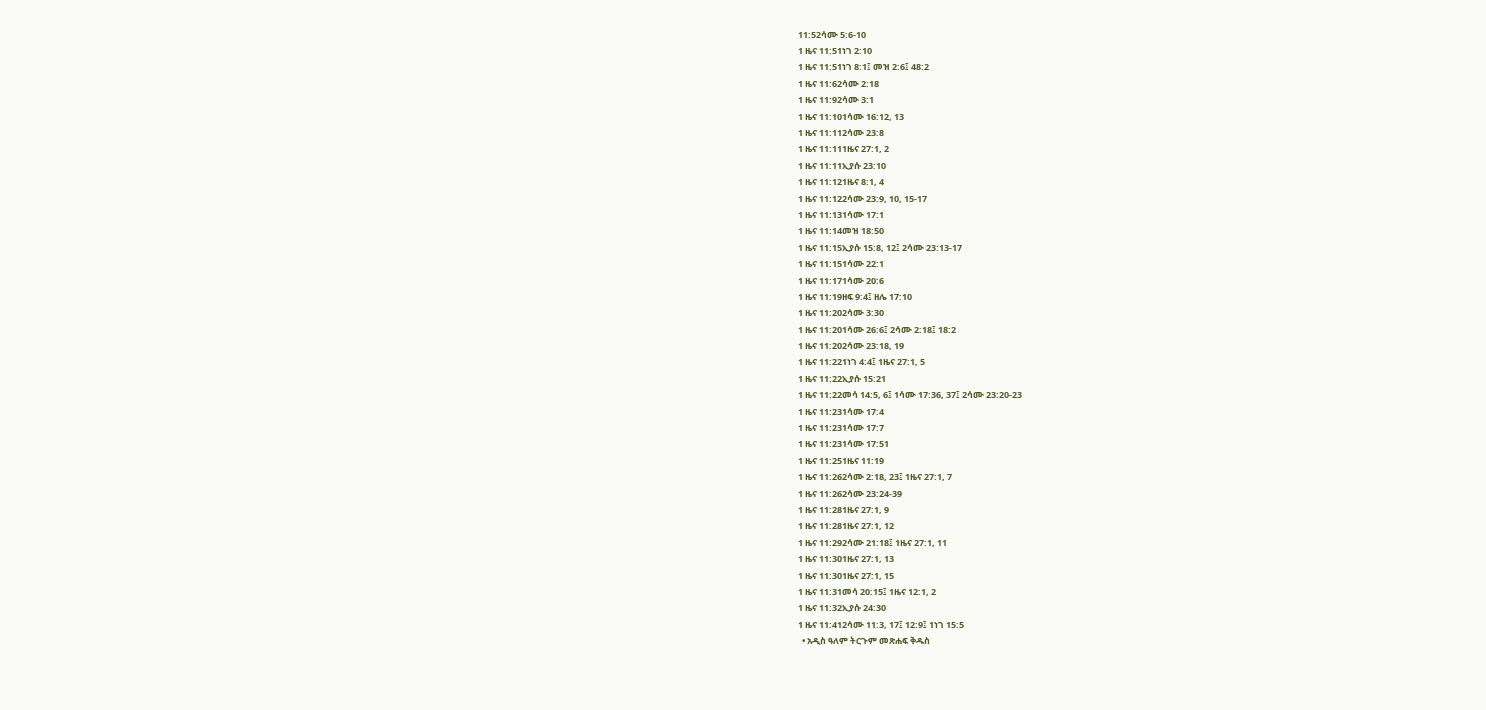11:52ሳሙ 5:6-10
1 ዜና 11:51ነገ 2:10
1 ዜና 11:51ነገ 8:1፤ መዝ 2:6፤ 48:2
1 ዜና 11:62ሳሙ 2:18
1 ዜና 11:92ሳሙ 3:1
1 ዜና 11:101ሳሙ 16:12, 13
1 ዜና 11:112ሳሙ 23:8
1 ዜና 11:111ዜና 27:1, 2
1 ዜና 11:11ኢያሱ 23:10
1 ዜና 11:121ዜና 8:1, 4
1 ዜና 11:122ሳሙ 23:9, 10, 15-17
1 ዜና 11:131ሳሙ 17:1
1 ዜና 11:14መዝ 18:50
1 ዜና 11:15ኢያሱ 15:8, 12፤ 2ሳሙ 23:13-17
1 ዜና 11:151ሳሙ 22:1
1 ዜና 11:171ሳሙ 20:6
1 ዜና 11:19ዘፍ 9:4፤ ዘሌ 17:10
1 ዜና 11:202ሳሙ 3:30
1 ዜና 11:201ሳሙ 26:6፤ 2ሳሙ 2:18፤ 18:2
1 ዜና 11:202ሳሙ 23:18, 19
1 ዜና 11:221ነገ 4:4፤ 1ዜና 27:1, 5
1 ዜና 11:22ኢያሱ 15:21
1 ዜና 11:22መሳ 14:5, 6፤ 1ሳሙ 17:36, 37፤ 2ሳሙ 23:20-23
1 ዜና 11:231ሳሙ 17:4
1 ዜና 11:231ሳሙ 17:7
1 ዜና 11:231ሳሙ 17:51
1 ዜና 11:251ዜና 11:19
1 ዜና 11:262ሳሙ 2:18, 23፤ 1ዜና 27:1, 7
1 ዜና 11:262ሳሙ 23:24-39
1 ዜና 11:281ዜና 27:1, 9
1 ዜና 11:281ዜና 27:1, 12
1 ዜና 11:292ሳሙ 21:18፤ 1ዜና 27:1, 11
1 ዜና 11:301ዜና 27:1, 13
1 ዜና 11:301ዜና 27:1, 15
1 ዜና 11:31መሳ 20:15፤ 1ዜና 12:1, 2
1 ዜና 11:32ኢያሱ 24:30
1 ዜና 11:412ሳሙ 11:3, 17፤ 12:9፤ 1ነገ 15:5
  • አዲስ ዓለም ትርጉም መጽሐፍ ቅዱስ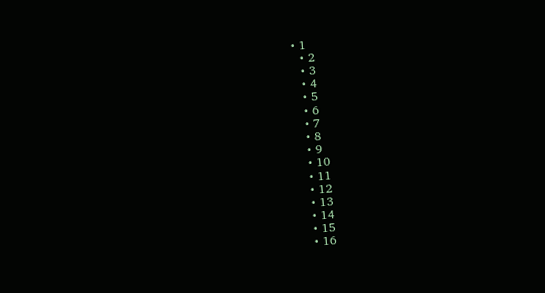• 1
  • 2
  • 3
  • 4
  • 5
  • 6
  • 7
  • 8
  • 9
  • 10
  • 11
  • 12
  • 13
  • 14
  • 15
  • 16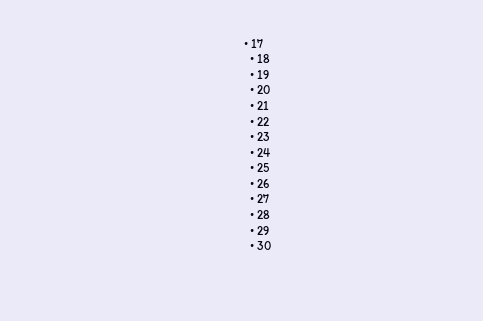• 17
  • 18
  • 19
  • 20
  • 21
  • 22
  • 23
  • 24
  • 25
  • 26
  • 27
  • 28
  • 29
  • 30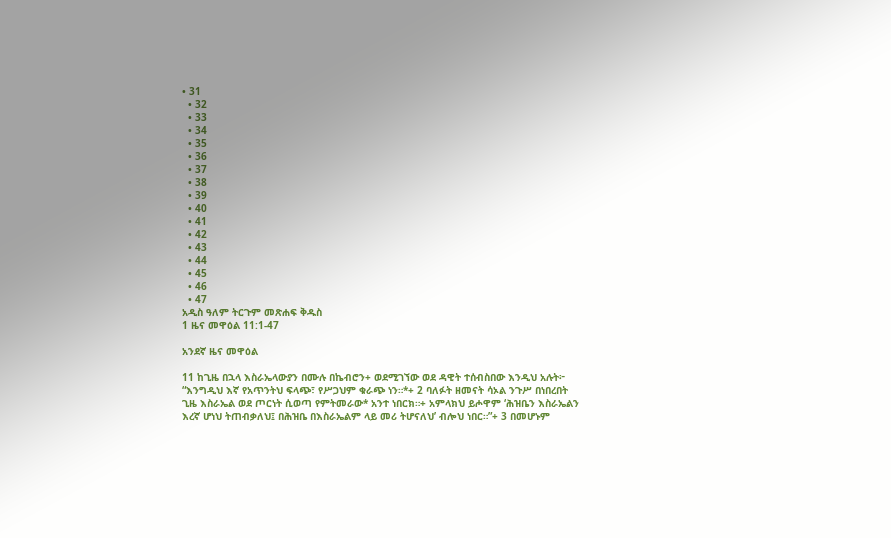• 31
  • 32
  • 33
  • 34
  • 35
  • 36
  • 37
  • 38
  • 39
  • 40
  • 41
  • 42
  • 43
  • 44
  • 45
  • 46
  • 47
አዲስ ዓለም ትርጉም መጽሐፍ ቅዱስ
1 ዜና መዋዕል 11:1-47

አንደኛ ዜና መዋዕል

11 ከጊዜ በኋላ እስራኤላውያን በሙሉ በኬብሮን+ ወደሚገኘው ወደ ዳዊት ተሰብስበው እንዲህ አሉት፦ “እንግዲህ እኛ የአጥንትህ ፍላጭ፣ የሥጋህም ቁራጭ ነን።*+ 2 ባለፉት ዘመናት ሳኦል ንጉሥ በነበረበት ጊዜ እስራኤል ወደ ጦርነት ሲወጣ የምትመራው* አንተ ነበርክ።+ አምላክህ ይሖዋም ‘ሕዝቤን እስራኤልን እረኛ ሆነህ ትጠብቃለህ፤ በሕዝቤ በእስራኤልም ላይ መሪ ትሆናለህ’ ብሎህ ነበር።”+ 3 በመሆኑም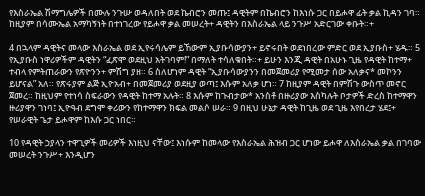የእስራኤል ሽማግሌዎች በሙሉ ንጉሡ ወዳለበት ወደ ኬብሮን መጡ፤ ዳዊትም በኬብሮን ከእነሱ ጋር በይሖዋ ፊት ቃል ኪዳን ገባ። ከዚያም በሳሙኤል አማካኝነት በተነገረው የይሖዋ ቃል መሠረት+ ዳዊትን በእስራኤል ላይ ንጉሥ አድርገው ቀቡት።+

4 በኋላም ዳዊትና መላው እስራኤል ወደ ኢየሩሳሌም ይኸውም ኢያቡሳውያን+ ይኖሩበት ወደነበረው ምድር ወደ ኢያቡስ+ ሄዱ። 5 የኢያቡስ ነዋሪዎችም ዳዊትን “ፈጽሞ ወደዚህ አትገባም!” በማለት ተሳለቁበት።+ ይሁን እንጂ ዳዊት በአሁኑ ጊዜ የዳዊት ከተማ+ ተብላ የምትጠራውን የጽዮንን+ ምሽግ ያዘ። 6 ስለሆነም ዳዊት “ኢያቡሳውያንን በመጀመሪያ የሚመታ ሰው አለቃና* መኮንን ይሆናል” አለ። የጽሩያም ልጅ ኢዮአብ+ በመጀመሪያ ወደዚያ ወጣ፤ እሱም አለቃ ሆነ። 7 ከዚያም ዳዊት በምሽጉ ውስጥ መኖር ጀመረ። ከዚህም የተነሳ ስፍራውን የዳዊት ከተማ አሉት። 8 እሱም ከጉብታው* አንስቶ በዙሪያው እስካሉት ቦታዎች ድረስ ከተማዋን ዙሪያዋን ገነባ፤ ኢዮዓብ ደግሞ ቀሪውን የከተማዋን ክፍል መልሶ ሠራ። 9 በዚህ ሁኔታ ዳዊት ከጊዜ ወደ ጊዜ እየበረታ ሄደ፤+ የሠራዊት ጌታ ይሖዋም ከእሱ ጋር ነበር።

10 የዳዊት ኃያላን ተዋጊዎች መሪዎች እነዚህ ናቸው፤ እነሱም ከመላው የእስራኤል ሕዝብ ጋር ሆነው ይሖዋ ለእስራኤል ቃል በገባው መሠረት ንጉሥ+ እንዲሆን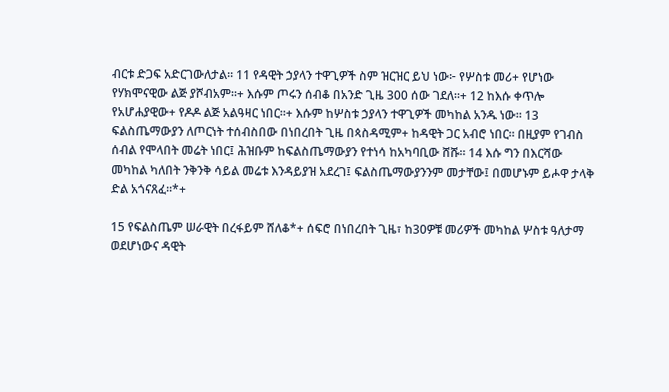ብርቱ ድጋፍ አድርገውለታል። 11 የዳዊት ኃያላን ተዋጊዎች ስም ዝርዝር ይህ ነው፦ የሦስቱ መሪ+ የሆነው የሃክሞናዊው ልጅ ያሾብአም።+ እሱም ጦሩን ሰብቆ በአንድ ጊዜ 300 ሰው ገደለ።+ 12 ከእሱ ቀጥሎ የአሆሐያዊው+ የዶዶ ልጅ አልዓዛር ነበር።+ እሱም ከሦስቱ ኃያላን ተዋጊዎች መካከል አንዱ ነው። 13 ፍልስጤማውያን ለጦርነት ተሰብስበው በነበረበት ጊዜ በጳስዳሚም+ ከዳዊት ጋር አብሮ ነበር። በዚያም የገብስ ሰብል የሞላበት መሬት ነበር፤ ሕዝቡም ከፍልስጤማውያን የተነሳ ከአካባቢው ሸሹ። 14 እሱ ግን በእርሻው መካከል ካለበት ንቅንቅ ሳይል መሬቱ እንዳይያዝ አደረገ፤ ፍልስጤማውያንንም መታቸው፤ በመሆኑም ይሖዋ ታላቅ ድል አጎናጸፈ።*+

15 የፍልስጤም ሠራዊት በረፋይም ሸለቆ*+ ሰፍሮ በነበረበት ጊዜ፣ ከ30ዎቹ መሪዎች መካከል ሦስቱ ዓለታማ ወደሆነውና ዳዊት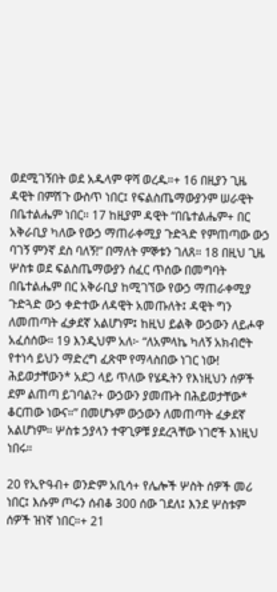ወደሚገኝበት ወደ አዱላም ዋሻ ወረዱ።+ 16 በዚያን ጊዜ ዳዊት በምሽጉ ውስጥ ነበር፤ የፍልስጤማውያንም ሠራዊት በቤተልሔም ነበር። 17 ከዚያም ዳዊት “በቤተልሔም+ በር አቅራቢያ ካለው የውኃ ማጠራቀሚያ ጉድጓድ የምጠጣው ውኃ ባገኝ ምንኛ ደስ ባለኝ!” በማለት ምኞቱን ገለጸ። 18 በዚህ ጊዜ ሦስቱ ወደ ፍልስጤማውያን ሰፈር ጥሰው በመግባት በቤተልሔም በር አቅራቢያ ከሚገኘው የውኃ ማጠራቀሚያ ጉድጓድ ውኃ ቀድተው ለዳዊት አመጡለት፤ ዳዊት ግን ለመጠጣት ፈቃደኛ አልሆነም፤ ከዚህ ይልቅ ውኃውን ለይሖዋ አፈሰሰው። 19 እንዲህም አለ፦ “ለአምላኬ ካለኝ አክብሮት የተነሳ ይህን ማድረግ ፈጽሞ የማላስበው ነገር ነው! ሕይወታቸውን* አደጋ ላይ ጥለው የሄዱትን የእነዚህን ሰዎች ደም ልጠጣ ይገባል?+ ውኃውን ያመጡት በሕይወታቸው* ቆርጠው ነውና።” በመሆኑም ውኃውን ለመጠጣት ፈቃደኛ አልሆነም። ሦስቱ ኃያላን ተዋጊዎቹ ያደረጓቸው ነገሮች እነዚህ ነበሩ።

20 የኢዮዓብ+ ወንድም አቢሳ+ የሌሎች ሦስት ሰዎች መሪ ነበር፤ እሱም ጦሩን ሰብቆ 300 ሰው ገደለ፤ እንደ ሦስቱም ሰዎች ዝነኛ ነበር።+ 21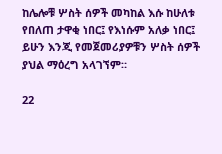ከሌሎቹ ሦስት ሰዎች መካከል እሱ ከሁለቱ የበለጠ ታዋቂ ነበር፤ የእነሱም አለቃ ነበር፤ ይሁን እንጂ የመጀመሪያዎቹን ሦስት ሰዎች ያህል ማዕረግ አላገኘም።

22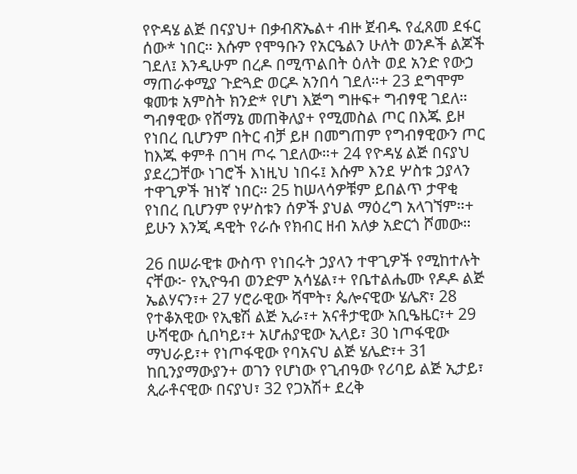የዮዳሄ ልጅ በናያህ+ በቃብጽኤል+ ብዙ ጀብዱ የፈጸመ ደፋር ሰው* ነበር። እሱም የሞዓቡን የአርዔልን ሁለት ወንዶች ልጆች ገደለ፤ እንዲሁም በረዶ በሚጥልበት ዕለት ወደ አንድ የውኃ ማጠራቀሚያ ጉድጓድ ወርዶ አንበሳ ገደለ።+ 23 ደግሞም ቁመቱ አምስት ክንድ* የሆነ እጅግ ግዙፍ+ ግብፃዊ ገደለ። ግብፃዊው የሸማኔ መጠቅለያ+ የሚመስል ጦር በእጁ ይዞ የነበረ ቢሆንም በትር ብቻ ይዞ በመግጠም የግብፃዊውን ጦር ከእጁ ቀምቶ በገዛ ጦሩ ገደለው።+ 24 የዮዳሄ ልጅ በናያህ ያደረጋቸው ነገሮች እነዚህ ነበሩ፤ እሱም እንደ ሦስቱ ኃያላን ተዋጊዎች ዝነኛ ነበር። 25 ከሠላሳዎቹም ይበልጥ ታዋቂ የነበረ ቢሆንም የሦስቱን ሰዎች ያህል ማዕረግ አላገኘም።+ ይሁን እንጂ ዳዊት የራሱ የክብር ዘብ አለቃ አድርጎ ሾመው።

26 በሠራዊቱ ውስጥ የነበሩት ኃያላን ተዋጊዎች የሚከተሉት ናቸው፦ የኢዮዓብ ወንድም አሳሄል፣+ የቤተልሔሙ የዶዶ ልጅ ኤልሃናን፣+ 27 ሃሮራዊው ሻሞት፣ ጴሎናዊው ሄሌጽ፣ 28 የተቆአዊው የኢቄሽ ልጅ ኢራ፣+ አናቶታዊው አቢዔዜር፣+ 29 ሁሻዊው ሲበካይ፣+ አሆሐያዊው ኢላይ፣ 30 ነጦፋዊው ማህራይ፣+ የነጦፋዊው የባአናህ ልጅ ሄሌድ፣+ 31 ከቢንያማውያን+ ወገን የሆነው የጊብዓው የሪባይ ልጅ ኢታይ፣ ጲራቶናዊው በናያህ፣ 32 የጋአሽ+ ደረቅ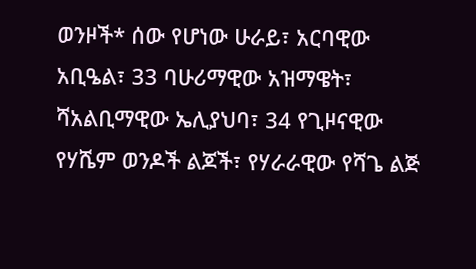ወንዞች* ሰው የሆነው ሁራይ፣ አርባዊው አቢዔል፣ 33 ባሁሪማዊው አዝማዌት፣ ሻአልቢማዊው ኤሊያህባ፣ 34 የጊዞናዊው የሃሼም ወንዶች ልጆች፣ የሃራራዊው የሻጌ ልጅ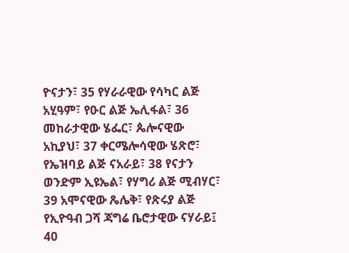ዮናታን፣ 35 የሃራራዊው የሳካር ልጅ አሂዓም፣ የዑር ልጅ ኤሊፋል፣ 36 መከራታዊው ሄፌር፣ ጴሎናዊው አኪያህ፣ 37 ቀርሜሎሳዊው ሄጽሮ፣ የኤዝባይ ልጅ ናአራይ፣ 38 የናታን ወንድም ኢዩኤል፣ የሃግሪ ልጅ ሚብሃር፣ 39 አሞናዊው ጼሌቅ፣ የጽሩያ ልጅ የኢዮዓብ ጋሻ ጃግሬ ቤሮታዊው ናሃራይ፤ 40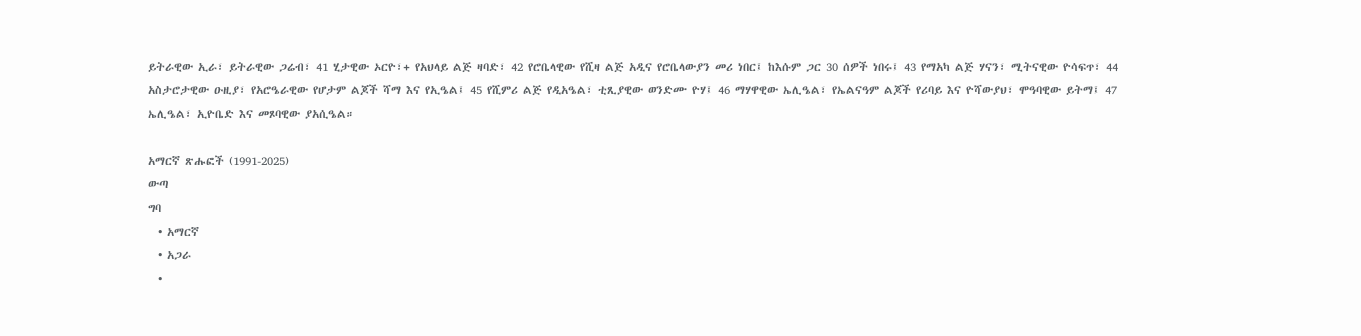ይትራዊው ኢራ፣ ይትራዊው ጋሬብ፣ 41 ሂታዊው ኦርዮ፣+ የአህላይ ልጅ ዛባድ፣ 42 የሮቤላዊው የሺዛ ልጅ አዲና የሮቤላውያን መሪ ነበር፤ ከእሱም ጋር 30 ሰዎች ነበሩ፤ 43 የማአካ ልጅ ሃናን፣ ሚትናዊው ዮሳፍጥ፣ 44 አስታሮታዊው ዑዚያ፣ የአሮዔራዊው የሆታም ልጆች ሻማ እና የኢዔል፤ 45 የሺምሪ ልጅ የዲአዔል፣ ቲጺያዊው ወንድሙ ዮሃ፤ 46 ማሃዋዊው ኤሊዔል፣ የኤልናዓም ልጆች የሪባይ እና ዮሻውያህ፣ ሞዓባዊው ይትማ፤ 47 ኤሊዔል፣ ኢዮቤድ እና መጾባዊው ያአሲዔል።

አማርኛ ጽሑፎች (1991-2025)
ውጣ
ግባ
  • አማርኛ
  • አጋራ
  •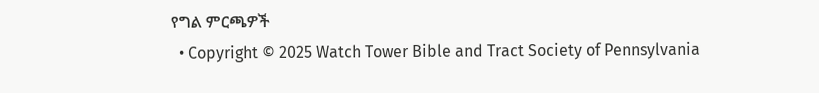የግል ምርጫዎች
  • Copyright © 2025 Watch Tower Bible and Tract Society of Pennsylvania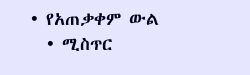• የአጠቃቀም ውል
  • ሚስጥር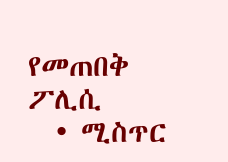የመጠበቅ ፖሊሲ
  • ሚስጥር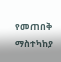የመጠበቅ ማስተካከያ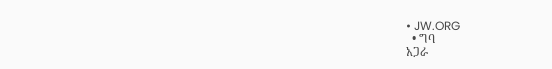• JW.ORG
  • ግባ
አጋራ